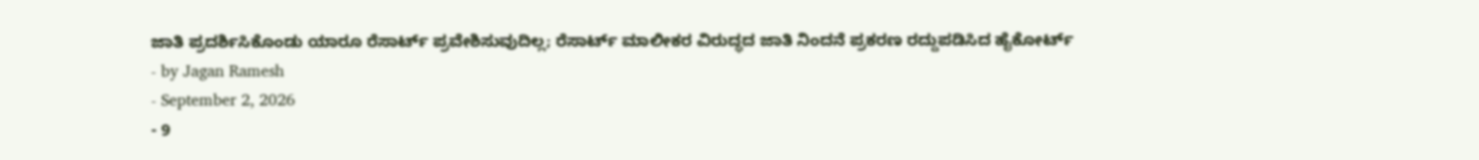ಜಾತಿ ಪ್ರದರ್ಶಿಸಿಕೊಂಡು ಯಾರೂ ರೆಸಾರ್ಟ್ ಪ್ರವೇಶಿಸುವುದಿಲ್ಲ; ರೆಸಾರ್ಟ್ ಮಾಲೀಕರ ವಿರುದ್ಧದ ಜಾತಿ ನಿಂದನೆ ಪ್ರಕರಣ ರದ್ದುಪಡಿಸಿದ ಹೈಕೋರ್ಟ್
- by Jagan Ramesh
- September 2, 2026
- 9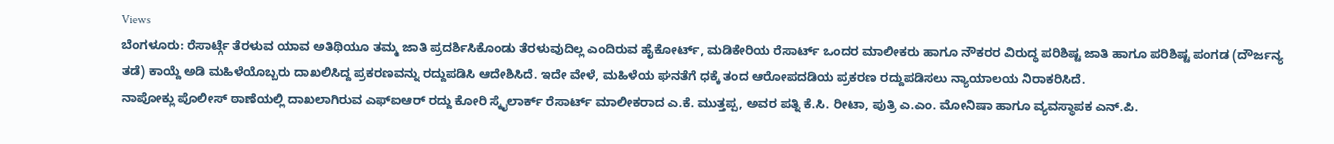Views
ಬೆಂಗಳೂರು: ರೆಸಾರ್ಟ್ಗೆ ತೆರಳುವ ಯಾವ ಅತಿಥಿಯೂ ತಮ್ಮ ಜಾತಿ ಪ್ರದರ್ಶಿಸಿಕೊಂಡು ತೆರಳುವುದಿಲ್ಲ ಎಂದಿರುವ ಹೈಕೋರ್ಟ್, ಮಡಿಕೇರಿಯ ರೆಸಾರ್ಟ್ ಒಂದರ ಮಾಲೀಕರು ಹಾಗೂ ನೌಕರರ ವಿರುದ್ಧ ಪರಿಶಿಷ್ಟ ಜಾತಿ ಹಾಗೂ ಪರಿಶಿಷ್ಟ ಪಂಗಡ (ದೌರ್ಜನ್ಯ ತಡೆ) ಕಾಯ್ದೆ ಅಡಿ ಮಹಿಳೆಯೊಬ್ಬರು ದಾಖಲಿಸಿದ್ದ ಪ್ರಕರಣವನ್ನು ರದ್ದುಪಡಿಸಿ ಆದೇಶಿಸಿದೆ. ಇದೇ ವೇಳೆ, ಮಹಿಳೆಯ ಘನತೆಗೆ ಧಕ್ಕೆ ತಂದ ಆರೋಪದಡಿಯ ಪ್ರಕರಣ ರದ್ದುಪಡಿಸಲು ನ್ಯಾಯಾಲಯ ನಿರಾಕರಿಸಿದೆ.
ನಾಪೋಕ್ಲು ಪೊಲೀಸ್ ಠಾಣೆಯಲ್ಲಿ ದಾಖಲಾಗಿರುವ ಎಫ್ಐಆರ್ ರದ್ದು ಕೋರಿ ಸ್ಕೈಲಾರ್ಕ್ ರೆಸಾರ್ಟ್ ಮಾಲೀಕರಾದ ಎ.ಕೆ. ಮುತ್ತಪ್ಪ, ಅವರ ಪತ್ನಿ ಕೆ.ಸಿ. ರೀಟಾ, ಪುತ್ರಿ ಎ.ಎಂ. ಮೋನಿಷಾ ಹಾಗೂ ವ್ಯವಸ್ಥಾಪಕ ಎನ್.ಪಿ.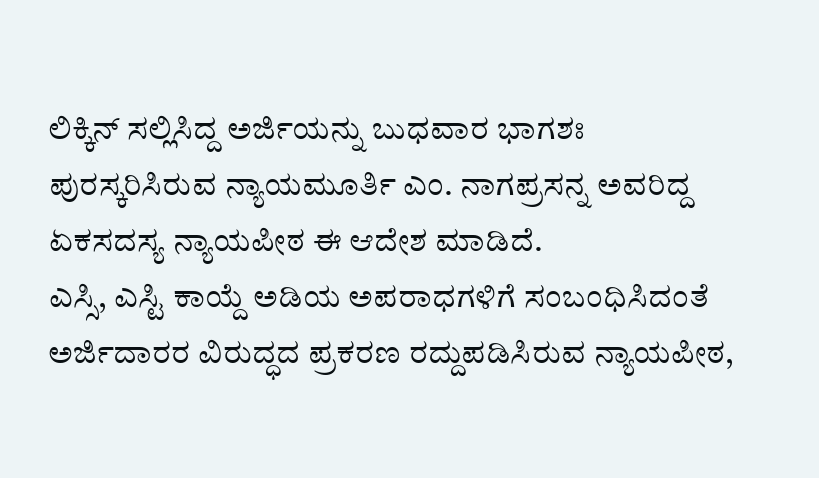ಲಿಕ್ಕಿನ್ ಸಲ್ಲಿಸಿದ್ದ ಅರ್ಜಿಯನ್ನು ಬುಧವಾರ ಭಾಗಶಃ ಪುರಸ್ಕರಿಸಿರುವ ನ್ಯಾಯಮೂರ್ತಿ ಎಂ. ನಾಗಪ್ರಸನ್ನ ಅವರಿದ್ದ ಏಕಸದಸ್ಯ ನ್ಯಾಯಪೀಠ ಈ ಆದೇಶ ಮಾಡಿದೆ.
ಎಸ್ಸಿ, ಎಸ್ಟಿ ಕಾಯ್ದೆ ಅಡಿಯ ಅಪರಾಧಗಳಿಗೆ ಸಂಬಂಧಿಸಿದಂತೆ ಅರ್ಜಿದಾರರ ವಿರುದ್ಧದ ಪ್ರಕರಣ ರದ್ದುಪಡಿಸಿರುವ ನ್ಯಾಯಪೀಠ,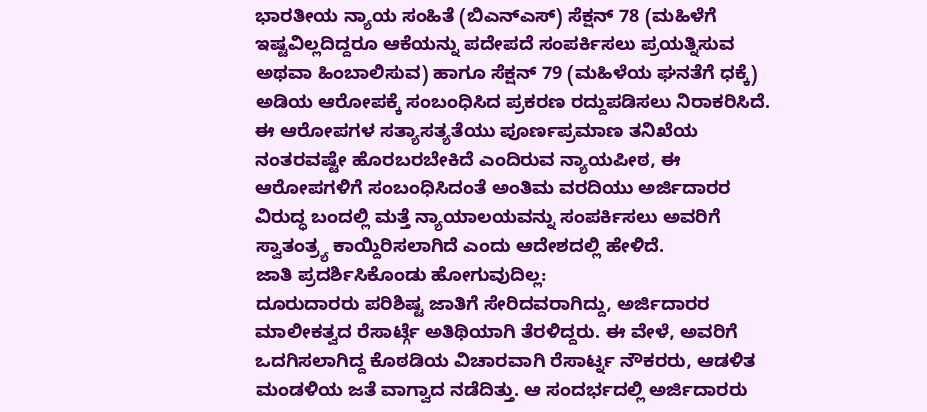ಭಾರತೀಯ ನ್ಯಾಯ ಸಂಹಿತೆ (ಬಿಎನ್ಎಸ್) ಸೆಕ್ಷನ್ 78 (ಮಹಿಳೆಗೆ ಇಷ್ಟವಿಲ್ಲದಿದ್ದರೂ ಆಕೆಯನ್ನು ಪದೇಪದೆ ಸಂಪರ್ಕಿಸಲು ಪ್ರಯತ್ನಿಸುವ ಅಥವಾ ಹಿಂಬಾಲಿಸುವ) ಹಾಗೂ ಸೆಕ್ಷನ್ 79 (ಮಹಿಳೆಯ ಘನತೆಗೆ ಧಕ್ಕೆ) ಅಡಿಯ ಆರೋಪಕ್ಕೆ ಸಂಬಂಧಿಸಿದ ಪ್ರಕರಣ ರದ್ದುಪಡಿಸಲು ನಿರಾಕರಿಸಿದೆ. ಈ ಆರೋಪಗಳ ಸತ್ಯಾಸತ್ಯತೆಯು ಪೂರ್ಣಪ್ರಮಾಣ ತನಿಖೆಯ ನಂತರವಷ್ಟೇ ಹೊರಬರಬೇಕಿದೆ ಎಂದಿರುವ ನ್ಯಾಯಪೀಠ, ಈ ಆರೋಪಗಳಿಗೆ ಸಂಬಂಧಿಸಿದಂತೆ ಅಂತಿಮ ವರದಿಯು ಅರ್ಜಿದಾರರ ವಿರುದ್ಧ ಬಂದಲ್ಲಿ ಮತ್ತೆ ನ್ಯಾಯಾಲಯವನ್ನು ಸಂಪರ್ಕಿಸಲು ಅವರಿಗೆ ಸ್ವಾತಂತ್ರ್ಯ ಕಾಯ್ದಿರಿಸಲಾಗಿದೆ ಎಂದು ಆದೇಶದಲ್ಲಿ ಹೇಳಿದೆ.
ಜಾತಿ ಪ್ರದರ್ಶಿಸಿಕೊಂಡು ಹೋಗುವುದಿಲ್ಲ:
ದೂರುದಾರರು ಪರಿಶಿಷ್ಟ ಜಾತಿಗೆ ಸೇರಿದವರಾಗಿದ್ದು, ಅರ್ಜಿದಾರರ ಮಾಲೀಕತ್ವದ ರೆಸಾರ್ಟ್ಗೆ ಅತಿಥಿಯಾಗಿ ತೆರಳಿದ್ದರು. ಈ ವೇಳೆ, ಅವರಿಗೆ ಒದಗಿಸಲಾಗಿದ್ದ ಕೊಠಡಿಯ ವಿಚಾರವಾಗಿ ರೆಸಾರ್ಟ್ನ ನೌಕರರು, ಆಡಳಿತ ಮಂಡಳಿಯ ಜತೆ ವಾಗ್ವಾದ ನಡೆದಿತ್ತು. ಆ ಸಂದರ್ಭದಲ್ಲಿ ಅರ್ಜಿದಾರರು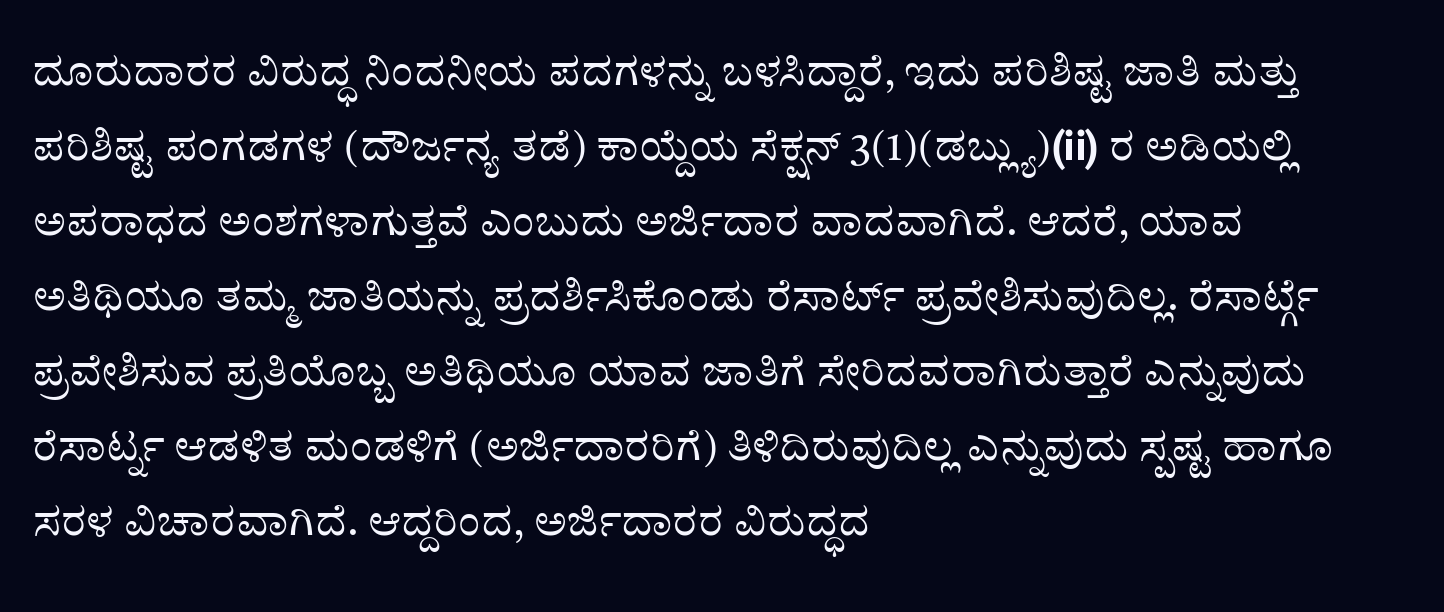ದೂರುದಾರರ ವಿರುದ್ಧ ನಿಂದನೀಯ ಪದಗಳನ್ನು ಬಳಸಿದ್ದಾರೆ, ಇದು ಪರಿಶಿಷ್ಟ ಜಾತಿ ಮತ್ತು ಪರಿಶಿಷ್ಟ ಪಂಗಡಗಳ (ದೌರ್ಜನ್ಯ ತಡೆ) ಕಾಯ್ದೆಯ ಸೆಕ್ಷನ್ 3(1)(ಡಬ್ಲ್ಯು)(ii) ರ ಅಡಿಯಲ್ಲಿ ಅಪರಾಧದ ಅಂಶಗಳಾಗುತ್ತವೆ ಎಂಬುದು ಅರ್ಜಿದಾರ ವಾದವಾಗಿದೆ. ಆದರೆ, ಯಾವ ಅತಿಥಿಯೂ ತಮ್ಮ ಜಾತಿಯನ್ನು ಪ್ರದರ್ಶಿಸಿಕೊಂಡು ರೆಸಾರ್ಟ್ ಪ್ರವೇಶಿಸುವುದಿಲ್ಲ. ರೆಸಾರ್ಟ್ಗೆ ಪ್ರವೇಶಿಸುವ ಪ್ರತಿಯೊಬ್ಬ ಅತಿಥಿಯೂ ಯಾವ ಜಾತಿಗೆ ಸೇರಿದವರಾಗಿರುತ್ತಾರೆ ಎನ್ನುವುದು ರೆಸಾರ್ಟ್ನ ಆಡಳಿತ ಮಂಡಳಿಗೆ (ಅರ್ಜಿದಾರರಿಗೆ) ತಿಳಿದಿರುವುದಿಲ್ಲ ಎನ್ನುವುದು ಸ್ಪಷ್ಟ ಹಾಗೂ ಸರಳ ವಿಚಾರವಾಗಿದೆ. ಆದ್ದರಿಂದ, ಅರ್ಜಿದಾರರ ವಿರುದ್ಧದ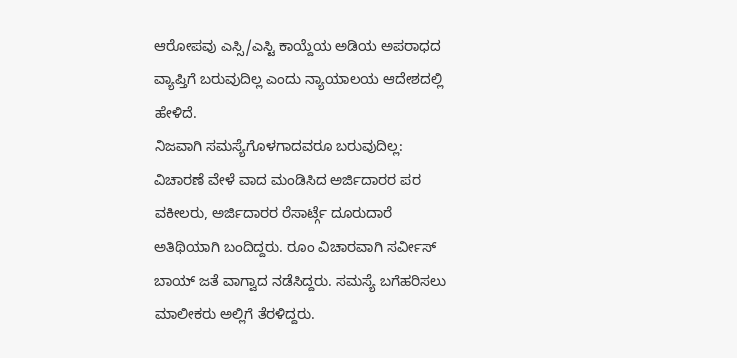ಆರೋಪವು ಎಸ್ಸಿ/ಎಸ್ಟಿ ಕಾಯ್ದೆಯ ಅಡಿಯ ಅಪರಾಧದ ವ್ಯಾಪ್ತಿಗೆ ಬರುವುದಿಲ್ಲ ಎಂದು ನ್ಯಾಯಾಲಯ ಆದೇಶದಲ್ಲಿ ಹೇಳಿದೆ.
ನಿಜವಾಗಿ ಸಮಸ್ಯೆಗೊಳಗಾದವರೂ ಬರುವುದಿಲ್ಲ:
ವಿಚಾರಣೆ ವೇಳೆ ವಾದ ಮಂಡಿಸಿದ ಅರ್ಜಿದಾರರ ಪರ ವಕೀಲರು, ಅರ್ಜಿದಾರರ ರೆಸಾರ್ಟ್ಗೆ ದೂರುದಾರೆ ಅತಿಥಿಯಾಗಿ ಬಂದಿದ್ದರು. ರೂಂ ವಿಚಾರವಾಗಿ ಸರ್ವೀಸ್ ಬಾಯ್ ಜತೆ ವಾಗ್ವಾದ ನಡೆಸಿದ್ದರು. ಸಮಸ್ಯೆ ಬಗೆಹರಿಸಲು ಮಾಲೀಕರು ಅಲ್ಲಿಗೆ ತೆರಳಿದ್ದರು.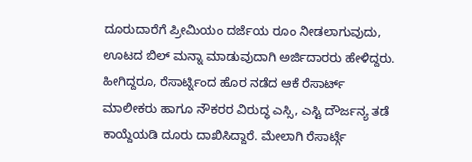ದೂರುದಾರೆಗೆ ಪ್ರೀಮಿಯಂ ದರ್ಜೆಯ ರೂಂ ನೀಡಲಾಗುವುದು, ಊಟದ ಬಿಲ್ ಮನ್ನಾ ಮಾಡುವುದಾಗಿ ಅರ್ಜಿದಾರರು ಹೇಳಿದ್ದರು. ಹೀಗಿದ್ದರೂ, ರೆಸಾರ್ಟ್ನಿಂದ ಹೊರ ನಡೆದ ಆಕೆ ರೆಸಾರ್ಟ್ ಮಾಲೀಕರು ಹಾಗೂ ನೌಕರರ ವಿರುದ್ಧ ಎಸ್ಸಿ, ಎಸ್ಟಿ ದೌರ್ಜನ್ಯ ತಡೆ ಕಾಯ್ದೆಯಡಿ ದೂರು ದಾಖಿಸಿದ್ದಾರೆ. ಮೇಲಾಗಿ ರೆಸಾರ್ಟ್ಗೆ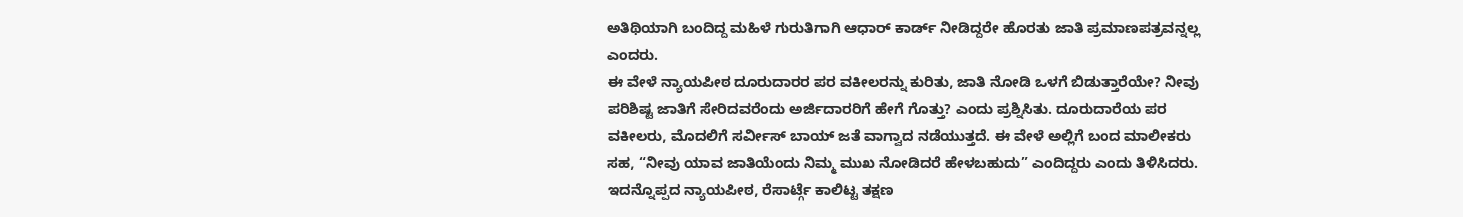ಅತಿಥಿಯಾಗಿ ಬಂದಿದ್ದ ಮಹಿಳೆ ಗುರುತಿಗಾಗಿ ಆಧಾರ್ ಕಾರ್ಡ್ ನೀಡಿದ್ದರೇ ಹೊರತು ಜಾತಿ ಪ್ರಮಾಣಪತ್ರವನ್ನಲ್ಲ ಎಂದರು.
ಈ ವೇಳೆ ನ್ಯಾಯಪೀಠ ದೂರುದಾರರ ಪರ ವಕೀಲರನ್ನು ಕುರಿತು, ಜಾತಿ ನೋಡಿ ಒಳಗೆ ಬಿಡುತ್ತಾರೆಯೇ? ನೀವು ಪರಿಶಿಷ್ಟ ಜಾತಿಗೆ ಸೇರಿದವರೆಂದು ಅರ್ಜಿದಾರರಿಗೆ ಹೇಗೆ ಗೊತ್ತು? ಎಂದು ಪ್ರಶ್ನಿಸಿತು. ದೂರುದಾರೆಯ ಪರ ವಕೀಲರು, ಮೊದಲಿಗೆ ಸರ್ವೀಸ್ ಬಾಯ್ ಜತೆ ವಾಗ್ವಾದ ನಡೆಯುತ್ತದೆ. ಈ ವೇಳೆ ಅಲ್ಲಿಗೆ ಬಂದ ಮಾಲೀಕರು ಸಹ, “ನೀವು ಯಾವ ಜಾತಿಯೆಂದು ನಿಮ್ಮ ಮುಖ ನೋಡಿದರೆ ಹೇಳಬಹುದು” ಎಂದಿದ್ದರು ಎಂದು ತಿಳಿಸಿದರು. ಇದನ್ನೊಪ್ಪದ ನ್ಯಾಯಪೀಠ, ರೆಸಾರ್ಟ್ಗೆ ಕಾಲಿಟ್ಟ ತಕ್ಷಣ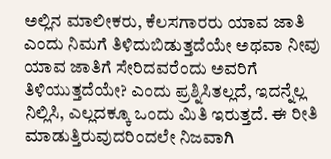ಅಲ್ಲಿನ ಮಾಲೀಕರು, ಕೆಲಸಗಾರರು ಯಾವ ಜಾತಿ ಎಂದು ನಿಮಗೆ ತಿಳಿದುಬಿಡುತ್ತದೆಯೇ ಅಥವಾ ನೀವು ಯಾವ ಜಾತಿಗೆ ಸೇರಿದವರೆಂದು ಅವರಿಗೆ ತಿಳಿಯುತ್ತದೆಯೇ? ಎಂದು ಪ್ರಶ್ನಿಸಿತಲ್ಲದೆ, ಇದನ್ನೆಲ್ಲ ನಿಲ್ಲಿಸಿ, ಎಲ್ಲದಕ್ಕೂ ಒಂದು ಮಿತಿ ಇರುತ್ತದೆ. ಈ ರೀತಿ ಮಾಡುತ್ತಿರುವುದರಿಂದಲೇ ನಿಜವಾಗಿ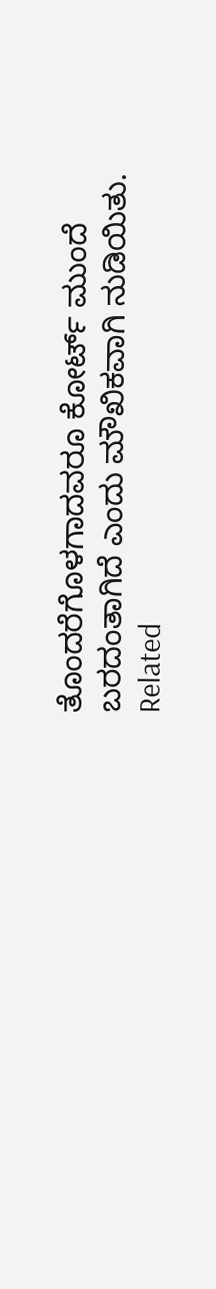ತೊಂದರೆಗೊಳಗಾದವರೂ ಕೋರ್ಟ್ ಮುಂದೆ ಬರದಂತಾಗಿದೆ ಎಂದು ಮೌಖಿಕವಾಗಿ ನುಡಿಯಿತು.
Related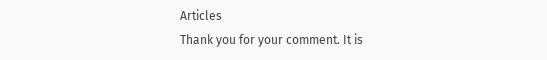Articles
Thank you for your comment. It is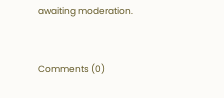awaiting moderation.


Comments (0)